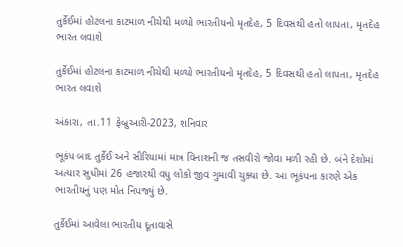તુર્કેઈમાં હોટલના કાટમાળ નીચેથી મળ્યો ભારતીયનો મૃતદેહ, 5 દિવસથી હતો લાપતા, મૃતદેહ ભારત લવાશે

તુર્કેઈમાં હોટલના કાટમાળ નીચેથી મળ્યો ભારતીયનો મૃતદેહ, 5 દિવસથી હતો લાપતા, મૃતદેહ ભારત લવાશે

અંકારા, તા.11 ફેબ્રુઆરી-2023, શનિવાર

ભૂકંપ બાદ તુર્કેઈ અને સીરિયામાં માત્ર વિનાશની જ તસવીરો જોવા મળી રહી છે. બંને દેશોમાં અત્યાર સુધીમાં 26 હજારથી વધુ લોકો જીવ ગુમાવી ચુક્યા છે. આ ભૂકંપના કારણે એક ભારતીયનું પણ મોત નિપજ્યું છે.

તુર્કેઈમાં આવેલા ભારતીય દૂતાવાસે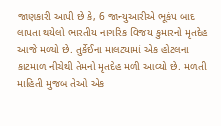જાણકારી આપી છે કે, 6 જાન્યુઆરીએ ભૂકંપ બાદ લાપતા થયેલો ભારતીય નાગરિક વિજય કુમારનો મૃતદેહ આજે મળ્યો છે. તુર્કેઈના માલટ્યામાં એક હોટલના કાટમાળ નીચેથી તેમનો મૃતદેહ મળી આવ્યો છે. મળતી માહિતી મુજબ તેઓ એક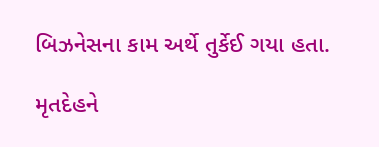બિઝનેસના કામ અર્થે તુર્કેઈ ગયા હતા.

મૃતદેહને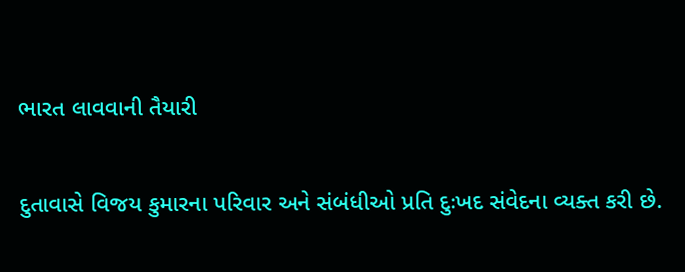ભારત લાવવાની તૈયારી

દુતાવાસે વિજય કુમારના પરિવાર અને સંબંધીઓ પ્રતિ દુઃખદ સંવેદના વ્યક્ત કરી છે.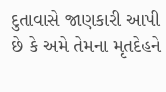દુતાવાસે જાણકારી આપી છે કે અમે તેમના મૃતદેહને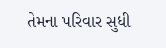તેમના પરિવાર સુધી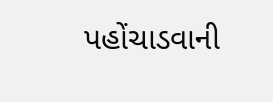પહોંચાડવાની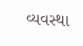વ્યવસ્થા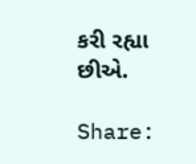કરી રહ્યા છીએ.

Share: